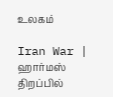உலகம்

Iran War | ஹார்மஸ் திறப்பில்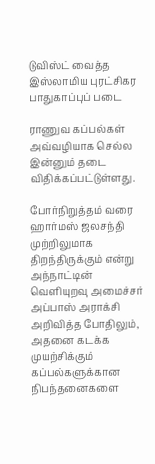டுவிஸ்ட் வைத்த இஸ்லாமிய புரட்சிகர பாதுகாப்புப் படை

ராணுவ கப்பல்கள் அவ்வழியாக செல்ல இன்னும் தடை விதிக்கப்பட்டுள்ளது.

போர்நிறுத்தம் வரை ஹார்மஸ் ஜலசந்தி முற்றிலுமாக திறந்திருக்கும் என்று அந்நாட்டின் வெளியுறவு அமைச்சர் அப்பாஸ் அராக்சி அறிவித்த போதிலும், அதனை கடக்க முயற்சிக்கும் கப்பல்களுக்கான நிபந்தனைகளை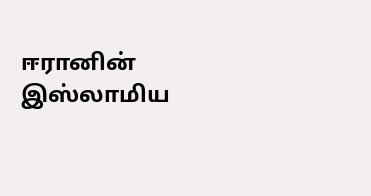ஈரானின் இஸ்லாமிய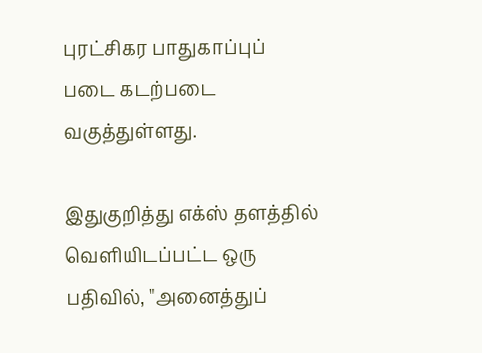புரட்சிகர பாதுகாப்புப் படை கடற்படை வகுத்துள்ளது.

இதுகுறித்து எக்ஸ் தளத்தில் வெளியிடப்பட்ட ஒரு பதிவில், "அனைத்துப்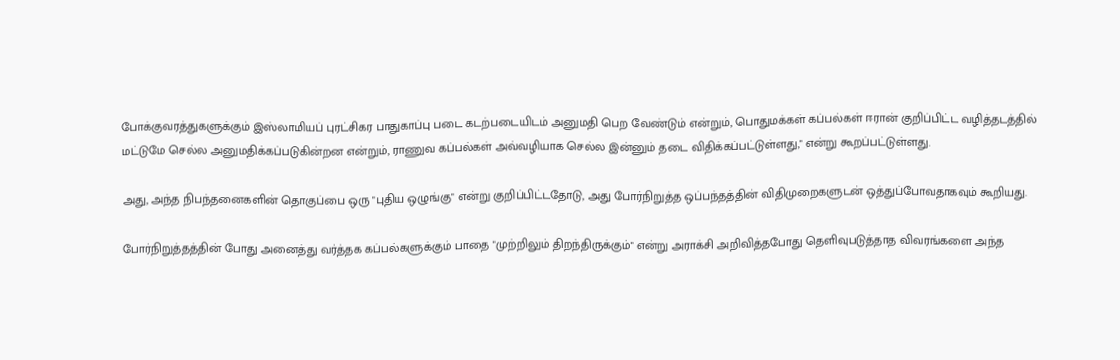போக்குவரத்துகளுக்கும் இஸ்லாமியப் புரட்சிகர பாதுகாப்பு படை கடற்படையிடம் அனுமதி பெற வேண்டும் என்றும், பொதுமக்கள் கப்பல்கள் ஈரான் குறிப்பிட்ட வழித்தடத்தில் மட்டுமே செல்ல அனுமதிக்கப்படுகின்றன என்றும், ராணுவ கப்பல்கள் அவ்வழியாக செல்ல இன்னும் தடை விதிக்கப்பட்டுள்ளது," என்று கூறப்பட்டுள்ளது.

அது, அந்த நிபந்தனைகளின் தொகுப்பை ஒரு "புதிய ஒழுங்கு" என்று குறிப்பிட்டதோடு, அது போர்நிறுத்த ஒப்பந்தத்தின் விதிமுறைகளுடன் ஒத்துப்போவதாகவும் கூறியது.

போர்நிறுத்தத்தின் போது அனைத்து வர்த்தக கப்பல்களுக்கும் பாதை "முற்றிலும் திறந்திருக்கும்" என்று அராக்சி அறிவித்தபோது தெளிவுபடுத்தாத விவரங்களை அந்த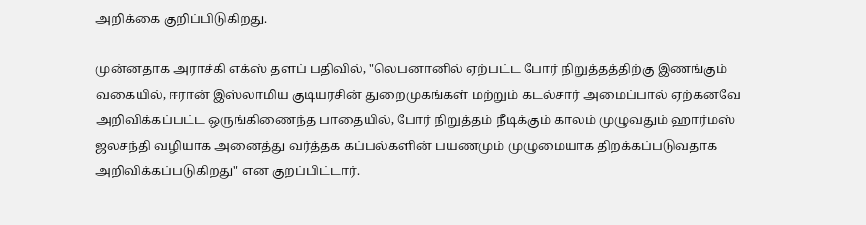அறிக்கை குறிப்பிடுகிறது.

முன்னதாக அராச்கி எக்ஸ் தளப் பதிவில், "லெபனானில் ஏற்பட்ட போர் நிறுத்தத்திற்கு இணங்கும் வகையில், ஈரான் இஸ்லாமிய குடியரசின் துறைமுகங்கள் மற்றும் கடல்சார் அமைப்பால் ஏற்கனவே அறிவிக்கப்பட்ட ஒருங்கிணைந்த பாதையில், போர் நிறுத்தம் நீடிக்கும் காலம் முழுவதும் ஹார்மஸ் ஜலசந்தி வழியாக அனைத்து வர்த்தக கப்பல்களின் பயணமும் முழுமையாக திறக்கப்படுவதாக அறிவிக்கப்படுகிறது" என குறப்பிட்டார்.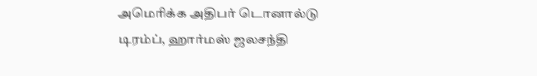அமெரிக்க அதிபர் டொனால்டு டிரம்ப், ஹார்மஸ் ஜலசந்தி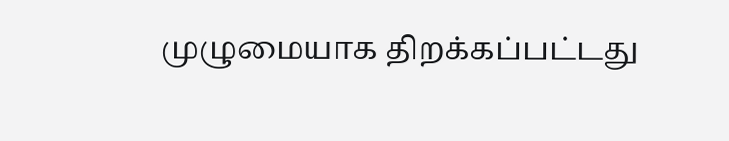முழுமையாக திறக்கப்பட்டது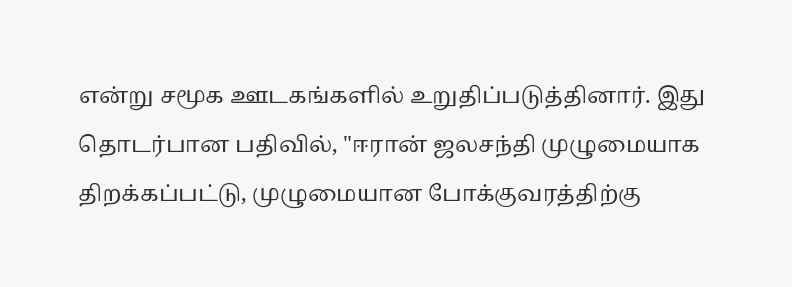என்று சமூக ஊடகங்களில் உறுதிப்படுத்தினார். இது தொடர்பான பதிவில், "ஈரான் ஜலசந்தி முழுமையாக திறக்கப்பட்டு, முழுமையான போக்குவரத்திற்கு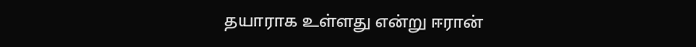தயாராக உள்ளது என்று ஈரான்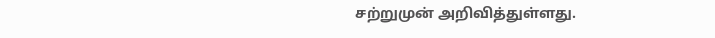சற்றுமுன் அறிவித்துள்ளது.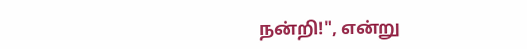நன்றி!", என்று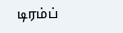டிரம்ப்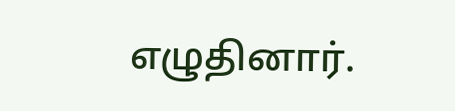எழுதினார்.